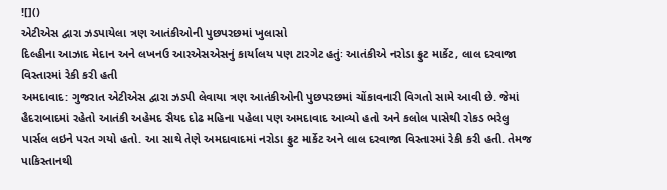![]()
એટીએસ દ્વારા ઝડપાયેલા ત્રણ આતંકીઓની પુછપરછમાં ખુલાસો
દિલ્હીના આઝાદ મેદાન અને લખનઉ આરએસએસનું કાર્યાલય પણ ટારગેટ હતુંઃ આતંકીએ નરોડા ફ્રુટ માર્કેટ, લાલ દરવાજા વિસ્તારમાં રેકી કરી હતી
અમદાવાદ: ગુજરાત એટીએસ દ્વારા ઝડપી લેવાયા ત્રણ આતંકીઓની પુછપરછમાં ચોંકાવનારી વિગતો સામે આવી છે. જેમાં હૈદરાબાદમાં રહેતો આતંકી અહેમદ સૈયદ દોઢ મહિના પહેલા પણ અમદાવાદ આવ્યો હતો અને કલોલ પાસેથી રોકડ ભરેલુ પાર્સલ લઇને પરત ગયો હતો. આ સાથે તેણે અમદાવાદમાં નરોડા ફ્રુટ માર્કેટ અને લાલ દરવાજા વિસ્તારમાં રેકી કરી હતી. તેમજ પાકિસ્તાનથી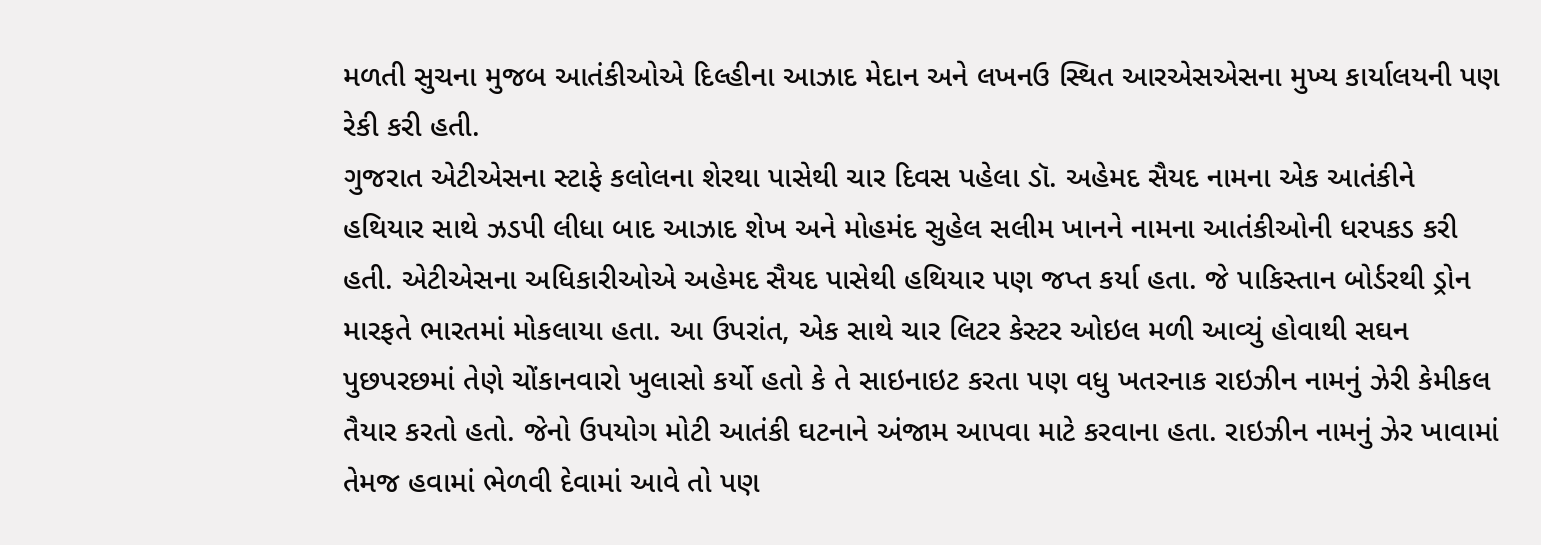મળતી સુચના મુજબ આતંકીઓએ દિલ્હીના આઝાદ મેદાન અને લખનઉ સ્થિત આરએસએસના મુખ્ય કાર્યાલયની પણ રેકી કરી હતી.
ગુજરાત એટીએસના સ્ટાફે કલોલના શેરથા પાસેથી ચાર દિવસ પહેલા ડૉ. અહેમદ સૈયદ નામના એક આતંકીને હથિયાર સાથે ઝડપી લીધા બાદ આઝાદ શેખ અને મોહમંદ સુહેલ સલીમ ખાનને નામના આતંકીઓની ધરપકડ કરી હતી. એટીએસના અધિકારીઓએ અહેમદ સૈયદ પાસેથી હથિયાર પણ જપ્ત કર્યા હતા. જે પાકિસ્તાન બોર્ડરથી ડ્રોન મારફતે ભારતમાં મોકલાયા હતા. આ ઉપરાંત, એક સાથે ચાર લિટર કેસ્ટર ઓઇલ મળી આવ્યું હોવાથી સઘન પુછપરછમાં તેણે ચોંકાનવારો ખુલાસો કર્યો હતો કે તે સાઇનાઇટ કરતા પણ વધુ ખતરનાક રાઇઝીન નામનું ઝેરી કેમીકલ તૈયાર કરતો હતો. જેનો ઉપયોગ મોટી આતંકી ઘટનાને અંજામ આપવા માટે કરવાના હતા. રાઇઝીન નામનું ઝેર ખાવામાં તેમજ હવામાં ભેળવી દેવામાં આવે તો પણ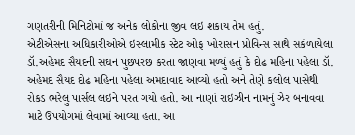ગણતરીની મિનિટોમાં જ અનેક લોકોના જીવ લઇ શકાય તેમ હતું.
એટીએસના અધિકારીઓએ ઇસ્લામીક સ્ટેટ ઓફ ખોરાસન પ્રોવિન્સ સાથે સકંળાયેલા ડૉ.અહેમદ સૈયદની સઘન પુછપરછ કરતા જાણવા મળ્યું હતું કે દોઢ મહિના પહેલા ડૉ. અહેમદ સૈયદ દોઢ મહિના પહેલા અમદાવાદ આવ્યો હતો અને તેણે કલોલ પાસેથી રોકડ ભરેલુ પાર્સલ લઇને પરત ગયો હતો. આ નાણાં રાઇઝીન નામનું ઝેર બનાવવા માટે ઉપયોગમાં લેવામાં આવ્યા હતા. આ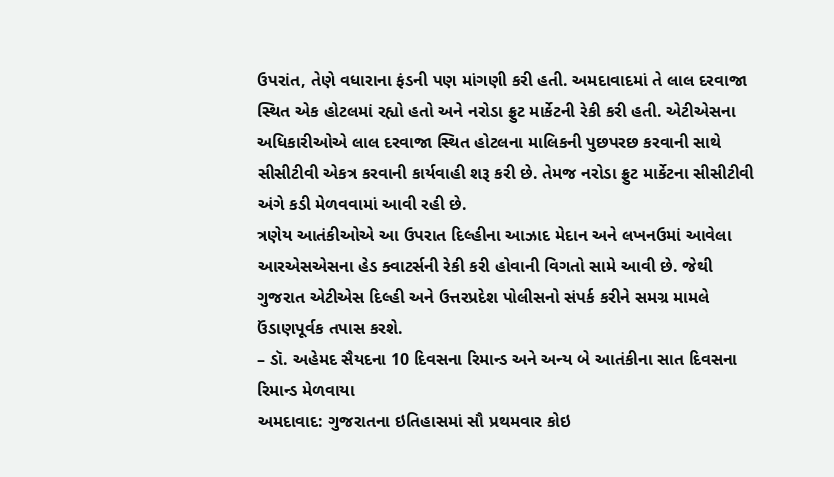ઉપરાંત, તેણે વધારાના ફંડની પણ માંગણી કરી હતી. અમદાવાદમાં તે લાલ દરવાજા સ્થિત એક હોટલમાં રહ્યો હતો અને નરોડા ફ્રુટ માર્કેટની રેકી કરી હતી. એટીએસના અધિકારીઓએ લાલ દરવાજા સ્થિત હોટલના માલિકની પુછપરછ કરવાની સાથે સીસીટીવી એકત્ર કરવાની કાર્યવાહી શરૂ કરી છે. તેમજ નરોડા ફ્રુટ માર્કેટના સીસીટીવી અંગે કડી મેળવવામાં આવી રહી છે.
ત્રણેય આતંકીઓએ આ ઉપરાત દિલ્હીના આઝાદ મેદાન અને લખનઉમાં આવેલા આરએસએસના હેડ ક્વાટર્સની રેકી કરી હોવાની વિગતો સામે આવી છે. જેથી ગુજરાત એટીએસ દિલ્હી અને ઉત્તરપ્રદેશ પોલીસનો સંપર્ક કરીને સમગ્ર મામલે ઉંડાણપૂર્વક તપાસ કરશે.
– ડૉ. અહેમદ સૈયદના 10 દિવસના રિમાન્ડ અને અન્ય બે આતંકીના સાત દિવસના રિમાન્ડ મેળવાયા
અમદાવાદ: ગુજરાતના ઇતિહાસમાં સૌ પ્રથમવાર કોઇ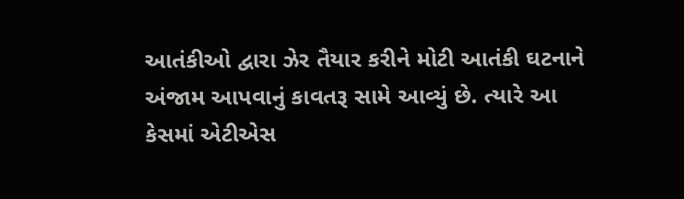આતંકીઓ દ્વારા ઝેર તૈયાર કરીને મોટી આતંકી ઘટનાને અંજામ આપવાનું કાવતરૂ સામે આવ્યું છે. ત્યારે આ કેસમાં એટીએસ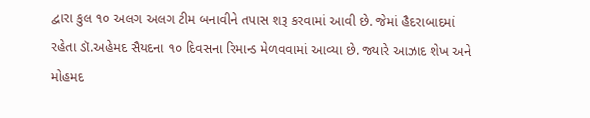દ્વારા કુલ ૧૦ અલગ અલગ ટીમ બનાવીને તપાસ શરૂ કરવામાં આવી છે. જેમાં હૈદરાબાદમાં રહેતા ડૉ.અહેમદ સૈયદના ૧૦ દિવસના રિમાન્ડ મેળવવામાં આવ્યા છે. જ્યારે આઝાદ શેખ અને મોહમદ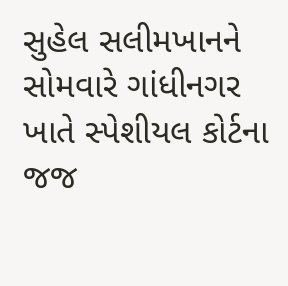સુહેલ સલીમખાનને સોમવારે ગાંધીનગર ખાતે સ્પેશીયલ કોર્ટના જજ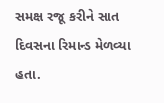સમક્ષ રજૂ કરીને સાત દિવસના રિમાન્ડ મેળવ્યા હતા.